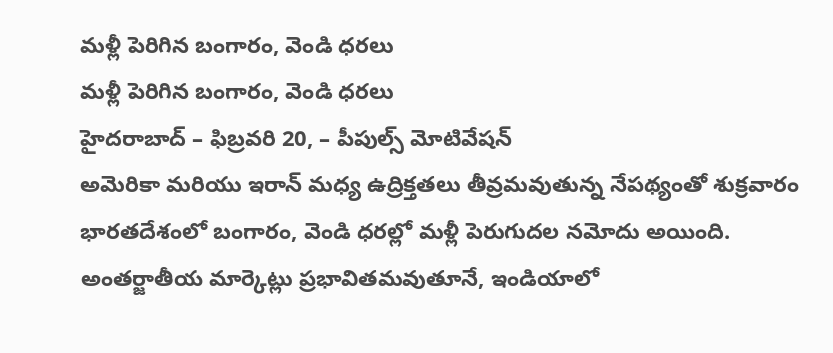మళ్లీ పెరిగిన బంగారం, వెండి ధరలు
మళ్లీ పెరిగిన బంగారం, వెండి ధరలు
హైదరాబాద్ – ఫిబ్రవరి 20, – పీపుల్స్ మోటివేషన్
అమెరికా మరియు ఇరాన్ మధ్య ఉద్రిక్తతలు తీవ్రమవుతున్న నేపథ్యంతో శుక్రవారం భారతదేశంలో బంగారం, వెండి ధరల్లో మళ్లీ పెరుగుదల నమోదు అయింది. అంతర్జాతీయ మార్కెట్లు ప్రభావితమవుతూనే, ఇండియాలో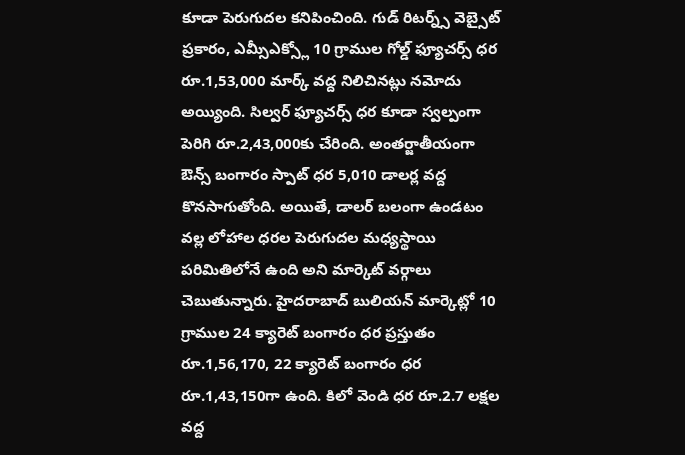కూడా పెరుగుదల కనిపించింది. గుడ్ రిటర్న్స్ వెబ్సైట్ ప్రకారం, ఎమ్సీఎక్స్లో 10 గ్రాముల గోల్డ్ ఫ్యూచర్స్ ధర రూ.1,53,000 మార్క్ వద్ద నిలిచినట్లు నమోదు అయ్యింది. సిల్వర్ ఫ్యూచర్స్ ధర కూడా స్వల్పంగా పెరిగి రూ.2,43,000కు చేరింది. అంతర్జాతీయంగా ఔన్స్ బంగారం స్పాట్ ధర 5,010 డాలర్ల వద్ద కొనసాగుతోంది. అయితే, డాలర్ బలంగా ఉండటం వల్ల లోహాల ధరల పెరుగుదల మధ్యస్థాయి పరిమితిలోనే ఉంది అని మార్కెట్ వర్గాలు చెబుతున్నారు. హైదరాబాద్ బులియన్ మార్కెట్లో 10 గ్రాముల 24 క్యారెట్ బంగారం ధర ప్రస్తుతం రూ.1,56,170, 22 క్యారెట్ బంగారం ధర రూ.1,43,150గా ఉంది. కిలో వెండి ధర రూ.2.7 లక్షల వద్ద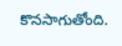కొనసాగుతోంది.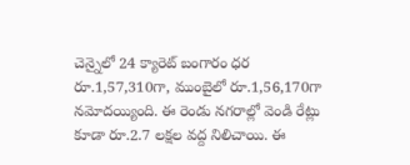చెన్నైలో 24 క్యారెట్ బంగారం ధర రూ.1,57,310గా, ముంబైలో రూ.1,56,170గా నమోదయ్యింది. ఈ రెండు నగరాల్లో వెండి రేట్లు కూడా రూ.2.7 లక్షల వద్ద నిలిచాయి. ఈ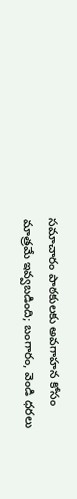సమాచారం పాఠకులకు అవగాహన కోసం మాత్రమే ఇవ్వబడింది; బంగారం, వెండి ధరలు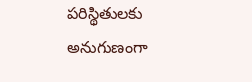పరిస్థితులకు అనుగుణంగా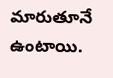మారుతూనే ఉంటాయి.